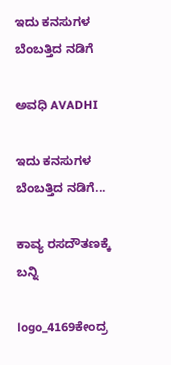ಇದು ಕನಸುಗಳ ಬೆಂಬತ್ತಿದ ನಡಿಗೆ‍

ಅವಧಿ AVADHI

ಇದು ಕನಸುಗಳ ಬೆಂಬತ್ತಿದ ನಡಿಗೆ...

ಕಾವ್ಯ ರಸದೌತಣಕ್ಕೆ ಬನ್ನಿ

logo_4169ಕೇಂದ್ರ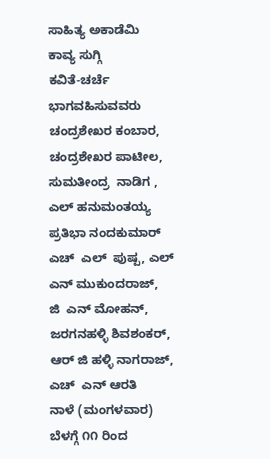ಸಾಹಿತ್ಯ ಅಕಾಡೆಮಿ
ಕಾವ್ಯ ಸುಗ್ಗಿ
ಕವಿತೆ-ಚರ್ಚೆ
ಭಾಗವಹಿಸುವವರು
ಚಂದ್ರಶೇಖರ ಕಂಬಾರ, ಚಂದ್ರಶೇಖರ ಪಾಟೀಲ, ಸುಮತೀಂದ್ರ  ನಾಡಿಗ ,  ಎಲ್ ಹನುಮಂತಯ್ಯ
ಪ್ರತಿಭಾ ನಂದಕುಮಾರ್ ಎಚ್  ಎಲ್  ಪುಷ್ಪ, ಎಲ್ ಎನ್ ಮುಕುಂದರಾಜ್,
ಜಿ  ಎನ್ ಮೋಹನ್, ಜರಗನಹಳ್ಳಿ ಶಿವಶಂಕರ್, ಆರ್ ಜಿ ಹಳ್ಳಿ ನಾಗರಾಜ್, ಎಚ್  ಎನ್ ಆರತಿ
ನಾಳೆ (ಮಂಗಳವಾರ)
ಬೆಳಗ್ಗೆ ೧೧ ರಿಂದ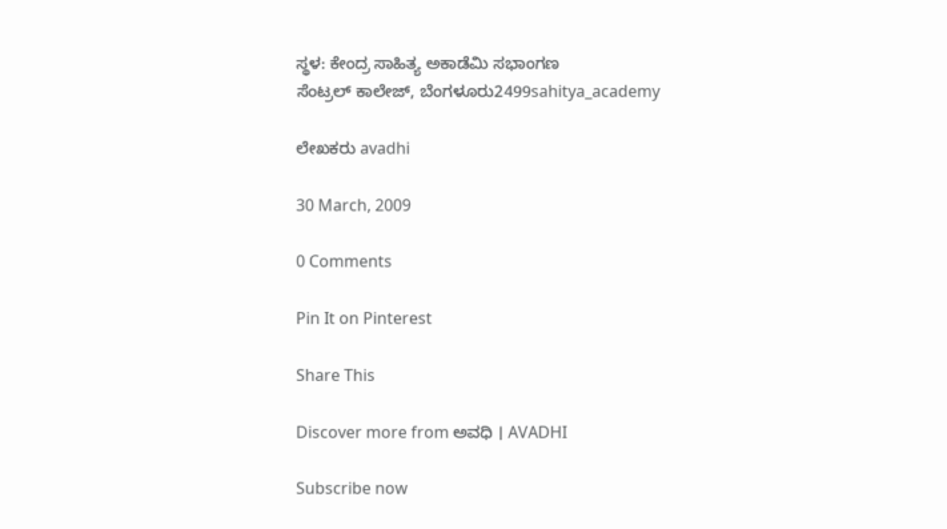ಸ್ಥಳ: ಕೇಂದ್ರ ಸಾಹಿತ್ಯ ಅಕಾಡೆಮಿ ಸಭಾಂಗಣ
ಸೆಂಟ್ರಲ್ ಕಾಲೇಜ್, ಬೆಂಗಳೂರು2499sahitya_academy

ಲೇಖಕರು avadhi

30 March, 2009

0 Comments

Pin It on Pinterest

Share This

Discover more from ಅವಧಿ । AVADHI

Subscribe now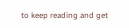to keep reading and get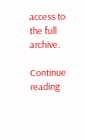access to the full archive.

Continue reading